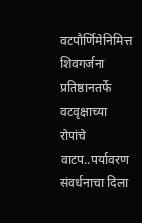वटपौर्णिमेनिमित्त शिवगर्जना प्रतिष्ठानतर्फे वटवृक्षाच्या रोपांचे वाटप..पर्यावरण संवर्धनाचा दिला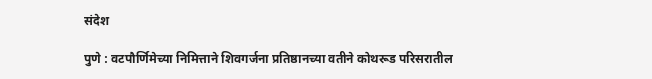संदेश

पुणे : वटपौर्णिमेच्या निमित्ताने शिवगर्जना प्रतिष्ठानच्या वतीने कोथरूड परिसरातील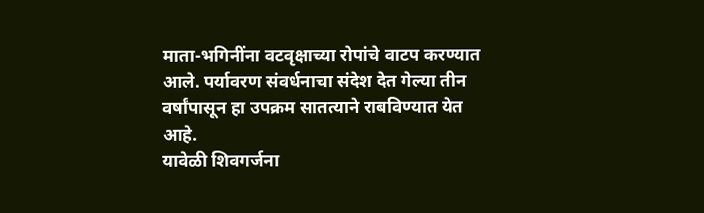माता-भगिनींना वटवृक्षाच्या रोपांचे वाटप करण्यात आले. पर्यावरण संवर्धनाचा संदेश देत गेल्या तीन वर्षांपासून हा उपक्रम सातत्याने राबविण्यात येत आहे.
यावेळी शिवगर्जना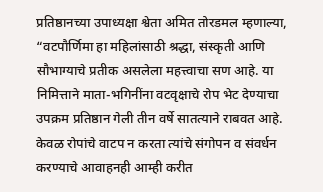प्रतिष्ठानच्या उपाध्यक्षा श्वेता अमित तोरडमल म्हणाल्या, “वटपौर्णिमा हा महिलांसाठी श्रद्धा, संस्कृती आणि सौभाग्याचे प्रतीक असलेला महत्त्वाचा सण आहे. या निमित्ताने माता-भगिनींना वटवृक्षाचे रोप भेट देण्याचा उपक्रम प्रतिष्ठान गेली तीन वर्षे सातत्याने राबवत आहे. केवळ रोपांचे वाटप न करता त्यांचे संगोपन व संवर्धन करण्याचे आवाहनही आम्ही करीत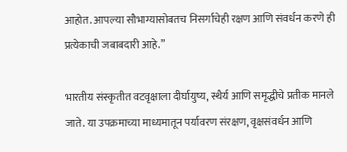आहोत. आपल्या सौभाग्यासोबतच निसर्गाचेही रक्षण आणि संवर्धन करणे ही प्रत्येकाची जबाबदारी आहे.”

भारतीय संस्कृतीत वटवृक्षाला दीर्घायुष्य, स्थैर्य आणि समृद्धीचे प्रतीक मानले जाते. या उपक्रमाच्या माध्यमातून पर्यावरण संरक्षण, वृक्षसंवर्धन आणि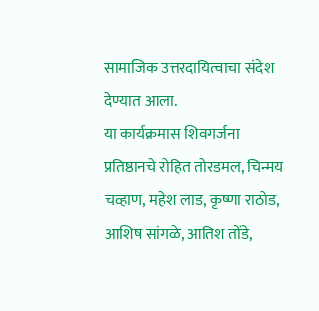सामाजिक उत्तरदायित्वाचा संदेश देण्यात आला.
या कार्यक्रमास शिवगर्जना प्रतिष्ठानचे रोहित तोरडमल, चिन्मय चव्हाण, महेश लाड, कृष्णा राठोड, आशिष सांगळे, आतिश तोंडे,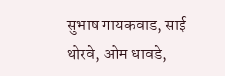सुभाष गायकवाड, साई थोरवे, ओम धावडे,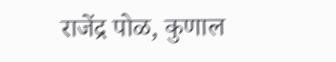राजेंद्र पोळ, कुणाल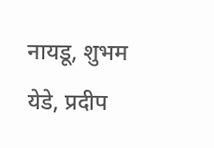नायडू, शुभम येडे, प्रदीप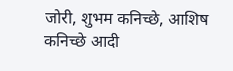जोरी, शुभम कनिच्छे, आशिष कनिच्छे आदी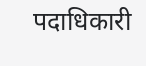पदाधिकारी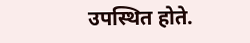उपस्थित होते.